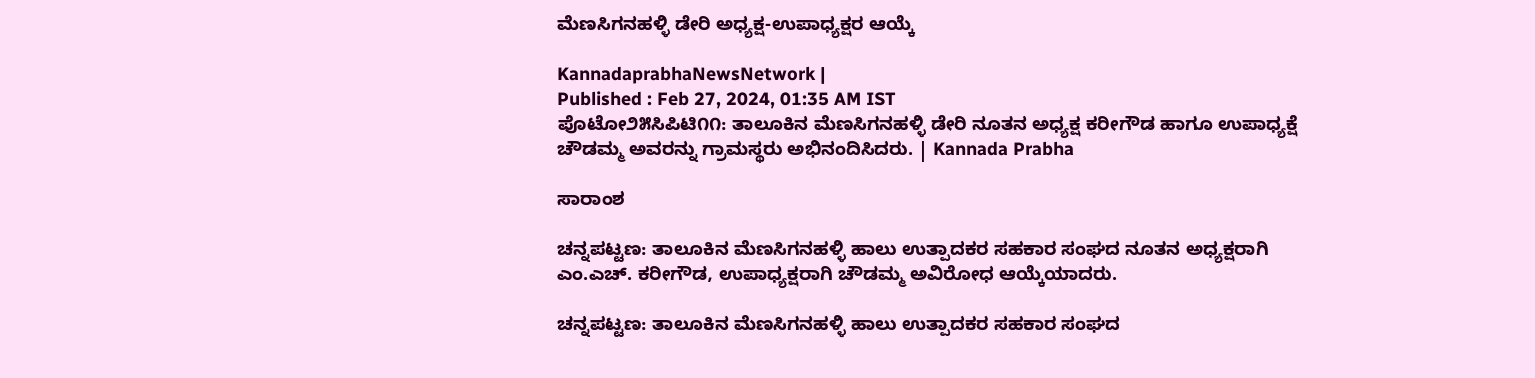ಮೆಣಸಿಗನಹಳ್ಳಿ ಡೇರಿ ಅಧ್ಯಕ್ಷ-ಉಪಾಧ್ಯಕ್ಷರ ಆಯ್ಕೆ

KannadaprabhaNewsNetwork |
Published : Feb 27, 2024, 01:35 AM IST
ಪೊಟೋ೨೫ಸಿಪಿಟಿ೧೧: ತಾಲೂಕಿನ ಮೆಣಸಿಗನಹಳ್ಳಿ ಡೇರಿ ನೂತನ ಅಧ್ಯಕ್ಷ ಕರೀಗೌಡ ಹಾಗೂ ಉಪಾಧ್ಯಕ್ಷೆ ಚೌಡಮ್ಮ ಅವರನ್ನು ಗ್ರಾಮಸ್ಥರು ಅಭಿನಂದಿಸಿದರು. | Kannada Prabha

ಸಾರಾಂಶ

ಚನ್ನಪಟ್ಟಣ: ತಾಲೂಕಿನ ಮೆಣಸಿಗನಹಳ್ಳಿ ಹಾಲು ಉತ್ಪಾದಕರ ಸಹಕಾರ ಸಂಘದ ನೂತನ ಅಧ್ಯಕ್ಷರಾಗಿ ಎಂ.ಎಚ್. ಕರೀಗೌಡ, ಉಪಾಧ್ಯಕ್ಷರಾಗಿ ಚೌಡಮ್ಮ ಅವಿರೋಧ ಆಯ್ಕೆಯಾದರು.

ಚನ್ನಪಟ್ಟಣ: ತಾಲೂಕಿನ ಮೆಣಸಿಗನಹಳ್ಳಿ ಹಾಲು ಉತ್ಪಾದಕರ ಸಹಕಾರ ಸಂಘದ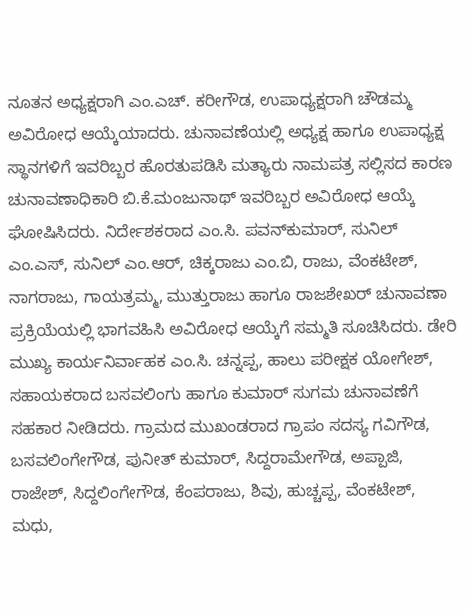ನೂತನ ಅಧ್ಯಕ್ಷರಾಗಿ ಎಂ.ಎಚ್. ಕರೀಗೌಡ, ಉಪಾಧ್ಯಕ್ಷರಾಗಿ ಚೌಡಮ್ಮ ಅವಿರೋಧ ಆಯ್ಕೆಯಾದರು. ಚುನಾವಣೆಯಲ್ಲಿ ಅಧ್ಯಕ್ಷ ಹಾಗೂ ಉಪಾಧ್ಯಕ್ಷ ಸ್ಥಾನಗಳಿಗೆ ಇವರಿಬ್ಬರ ಹೊರತುಪಡಿಸಿ ಮತ್ಯಾರು ನಾಮಪತ್ರ ಸಲ್ಲಿಸದ ಕಾರಣ ಚುನಾವಣಾಧಿಕಾರಿ ಬಿ.ಕೆ.ಮಂಜುನಾಥ್ ಇವರಿಬ್ಬರ ಅವಿರೋಧ ಆಯ್ಕೆ ಘೋಷಿಸಿದರು. ನಿರ್ದೇಶಕರಾದ ಎಂ.ಸಿ. ಪವನ್‌ಕುಮಾರ್, ಸುನಿಲ್ ಎಂ.ಎಸ್, ಸುನಿಲ್ ಎಂ.ಆರ್, ಚಿಕ್ಕರಾಜು ಎಂ.ಬಿ, ರಾಜು, ವೆಂಕಟೇಶ್, ನಾಗರಾಜು, ಗಾಯತ್ರಮ್ಮ, ಮುತ್ತುರಾಜು ಹಾಗೂ ರಾಜಶೇಖರ್ ಚುನಾವಣಾ ಪ್ರಕ್ರಿಯೆಯಲ್ಲಿ ಭಾಗವಹಿಸಿ ಅವಿರೋಧ ಆಯ್ಕೆಗೆ ಸಮ್ಮತಿ ಸೂಚಿಸಿದರು. ಡೇರಿ ಮುಖ್ಯ ಕಾರ್ಯನಿರ್ವಾಹಕ ಎಂ.ಸಿ. ಚನ್ನಪ್ಪ, ಹಾಲು ಪರೀಕ್ಷಕ ಯೋಗೇಶ್, ಸಹಾಯಕರಾದ ಬಸವಲಿಂಗು ಹಾಗೂ ಕುಮಾರ್ ಸುಗಮ ಚುನಾವಣೆಗೆ ಸಹಕಾರ ನೀಡಿದರು. ಗ್ರಾಮದ ಮುಖಂಡರಾದ ಗ್ರಾಪಂ ಸದಸ್ಯ ಗವಿಗೌಡ, ಬಸವಲಿಂಗೇಗೌಡ, ಪುನೀತ್ ಕುಮಾರ್, ಸಿದ್ದರಾಮೇಗೌಡ, ಅಪ್ಪಾಜಿ, ರಾಜೇಶ್, ಸಿದ್ದಲಿಂಗೇಗೌಡ, ಕೆಂಪರಾಜು, ಶಿವು, ಹುಚ್ಚಪ್ಪ, ವೆಂಕಟೇಶ್, ಮಧು,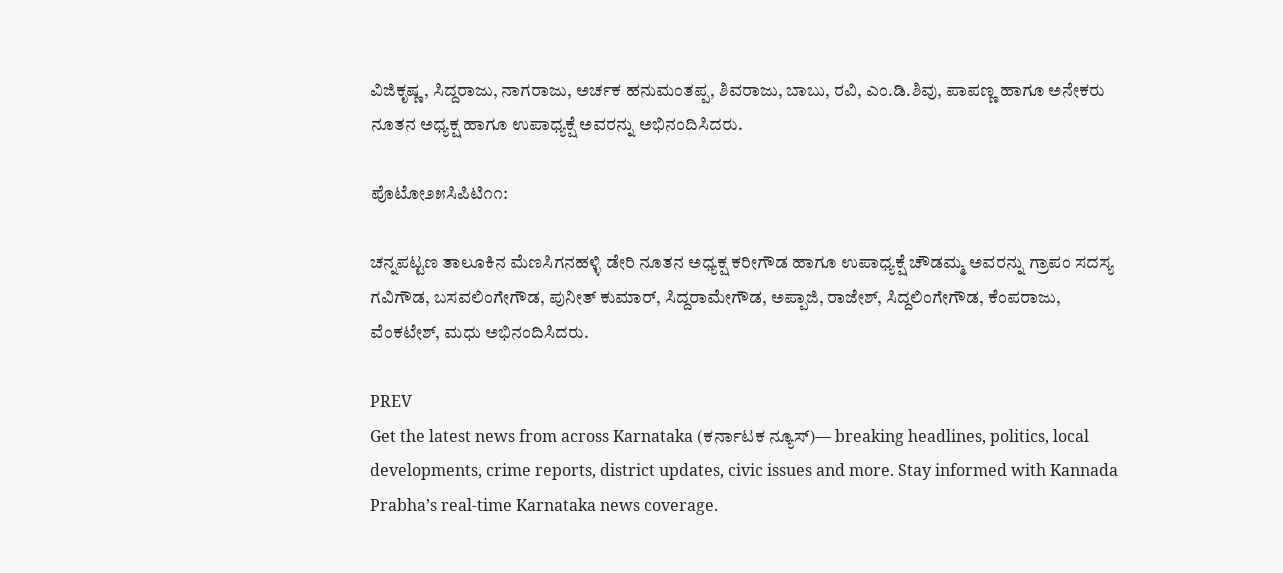ವಿಜಿಕೃಷ್ಣ, ಸಿದ್ದರಾಜು, ನಾಗರಾಜು, ಅರ್ಚಕ ಹನುಮಂತಪ್ಪ, ಶಿವರಾಜು, ಬಾಬು, ರವಿ, ಎಂ.ಡಿ.ಶಿವು, ಪಾಪಣ್ಣ ಹಾಗೂ ಅನೇಕರು ನೂತನ ಅಧ್ಯಕ್ಷ ಹಾಗೂ ಉಪಾಧ್ಯಕ್ಷೆ ಅವರನ್ನು ಅಭಿನಂದಿಸಿದರು.

ಪೊಟೋ೨೫ಸಿಪಿಟಿ೧೧:

ಚನ್ನಪಟ್ಟಣ ತಾಲೂಕಿನ ಮೆಣಸಿಗನಹಳ್ಳಿ ಡೇರಿ ನೂತನ ಅಧ್ಯಕ್ಷ ಕರೀಗೌಡ ಹಾಗೂ ಉಪಾಧ್ಯಕ್ಷೆ ಚೌಡಮ್ಮ ಅವರನ್ನು ಗ್ರಾಪಂ ಸದಸ್ಯ ಗವಿಗೌಡ, ಬಸವಲಿಂಗೇಗೌಡ, ಪುನೀತ್ ಕುಮಾರ್, ಸಿದ್ದರಾಮೇಗೌಡ, ಅಪ್ಪಾಜಿ, ರಾಜೇಶ್, ಸಿದ್ದಲಿಂಗೇಗೌಡ, ಕೆಂಪರಾಜು, ವೆಂಕಟೇಶ್, ಮಧು ಅಭಿನಂದಿಸಿದರು.

PREV
Get the latest news from across Karnataka (ಕರ್ನಾಟಕ ನ್ಯೂಸ್)— breaking headlines, politics, local developments, crime reports, district updates, civic issues and more. Stay informed with Kannada Prabha’s real‑time Karnataka news coverage.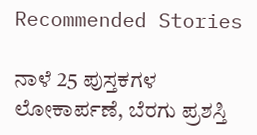Recommended Stories

ನಾಳೆ 25 ಪುಸ್ತಕಗಳ ಲೋಕಾರ್ಪಣೆ, ಬೆರಗು ಪ್ರಶಸ್ತಿ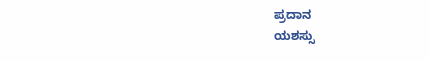ಪ್ರದಾನ
ಯಶಸ್ಸು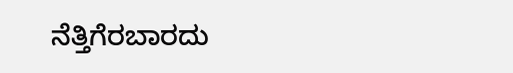ನೆತ್ತಿಗೆರಬಾರದು